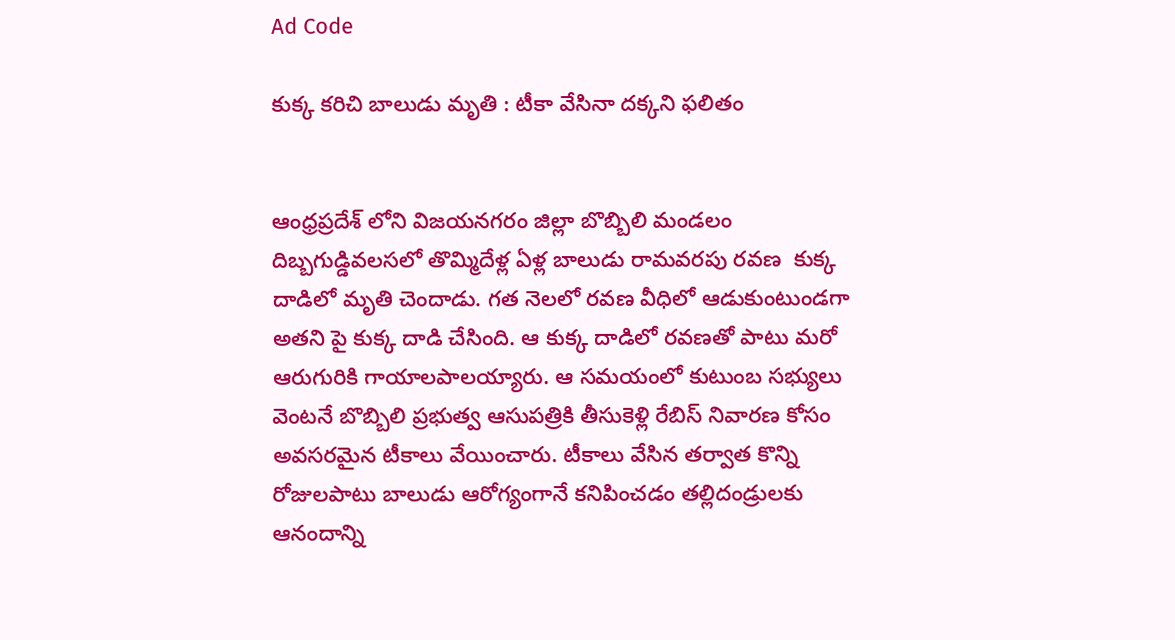Ad Code

కుక్క కరిచి బాలుడు మృతి : టీకా వేసినా దక్కని ఫలితం


ఆంధ్రప్రదేశ్ లోని విజయనగరం జిల్లా బొబ్బిలి మండలం దిబ్బగుడ్డివలసలో తొమ్మిదేళ్ల ఏళ్ల బాలుడు రామవరపు రవణ  కుక్క దాడిలో మృతి చెందాడు. గత నెలలో రవణ వీధిలో ఆడుకుంటుండగా అతని పై కుక్క దాడి చేసింది. ఆ కుక్క దాడిలో రవణతో పాటు మరో ఆరుగురికి గాయాలపాలయ్యారు. ఆ సమయంలో కుటుంబ సభ్యులు వెంటనే బొబ్బిలి ప్రభుత్వ ఆసుపత్రికి తీసుకెళ్లి రేబిస్ నివారణ కోసం అవసరమైన టీకాలు వేయించారు. టీకాలు వేసిన తర్వాత కొన్ని రోజులపాటు బాలుడు ఆరోగ్యంగానే కనిపించడం తల్లిదండ్రులకు ఆనందాన్ని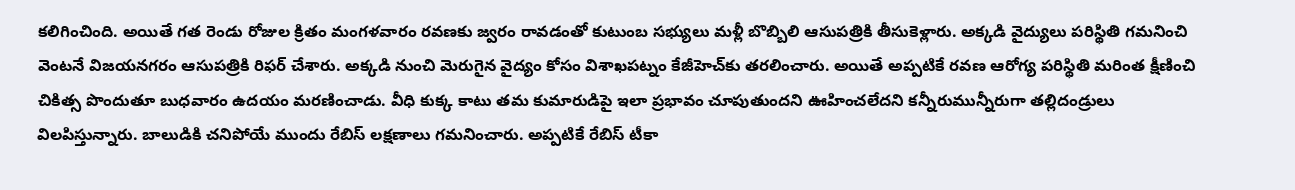కలిగించింది. అయితే గత రెండు రోజుల క్రితం మంగళవారం రవణకు జ్వరం రావడంతో కుటుంబ సభ్యులు మళ్లీ బొబ్బిలి ఆసుపత్రికి తీసుకెళ్లారు. అక్కడి వైద్యులు పరిస్థితి గమనించి వెంటనే విజయనగరం ఆసుపత్రికి రిఫర్ చేశారు. అక్కడి నుంచి మెరుగైన వైద్యం కోసం విశాఖపట్నం కేజీహెచ్‌కు తరలించారు. అయితే అప్పటికే రవణ ఆరోగ్య పరిస్థితి మరింత క్షీణించి చికిత్స పొందుతూ బుధవారం ఉదయం మరణించాడు. వీధి కుక్క కాటు తమ కుమారుడిపై ఇలా ప్రభావం చూపుతుందని ఊహించలేదని కన్నీరుమున్నీరుగా తల్లిదండ్రులు విలపిస్తున్నారు. బాలుడికి చనిపోయే ముందు రేబిస్ లక్షణాలు గమనించారు. అప్పటికే రేబిస్ టీకా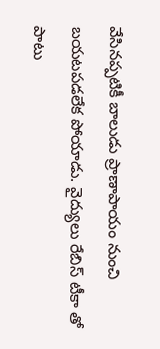వేసినప్పటికీ బాలుడు ప్రాణాపాయం నుంచి బయటపడలేక పోయాడు. వైద్యులు రేబిస్ టీకా తో పాటు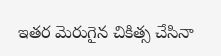ఇతర మెరుగైన చికిత్స చేసినా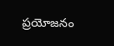ప్రయోజనం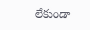లేకుండా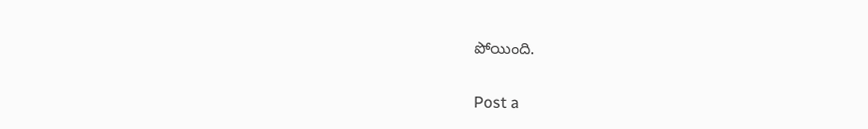పోయింది.

Post a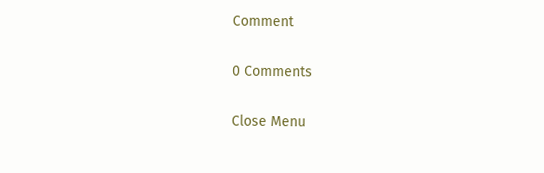Comment

0 Comments

Close Menu